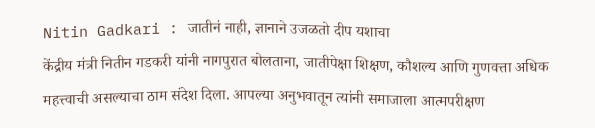Nitin Gadkari : जातीनं नाही, ज्ञानाने उजळतो दीप यशाचा
केंद्रीय मंत्री नितीन गडकरी यांनी नागपुरात बोलताना, जातीपेक्षा शिक्षण, कौशल्य आणि गुणवत्ता अधिक महत्त्वाची असल्याचा ठाम संदेश दिला. आपल्या अनुभवातून त्यांनी समाजाला आत्मपरीक्षण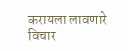करायला लावणारे विचार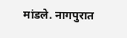मांडले. नागपुरात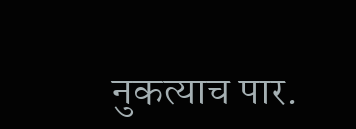नुकत्याच पार.